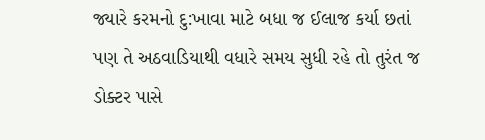જ્યારે કરમનો દુ:ખાવા માટે બધા જ ઈલાજ કર્યા છતાં પણ તે અઠવાડિયાથી વધારે સમય સુધી રહે તો તુરંત જ ડોક્ટર પાસે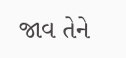જાવ તેને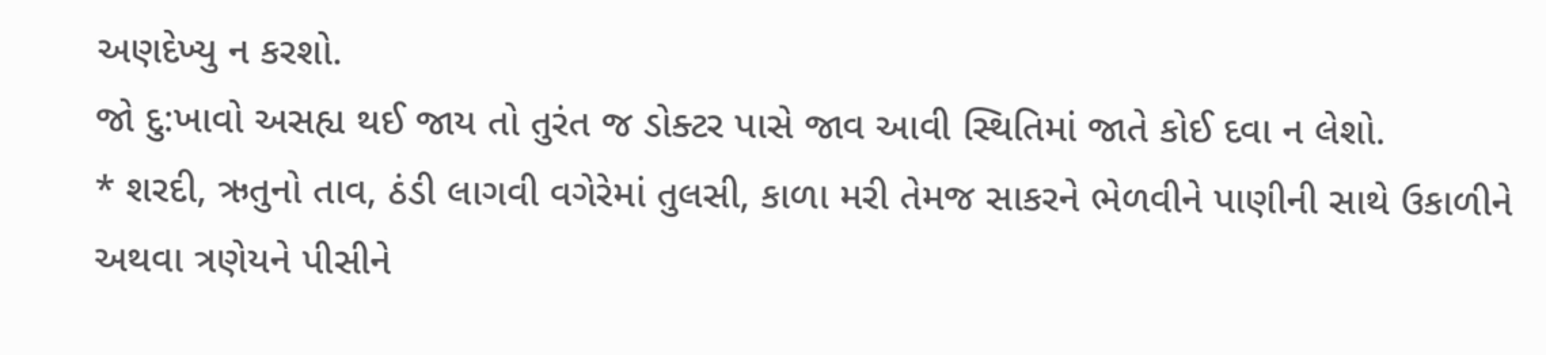અણદેખ્યુ ન કરશો.
જો દુ:ખાવો અસહ્ય થઈ જાય તો તુરંત જ ડોક્ટર પાસે જાવ આવી સ્થિતિમાં જાતે કોઈ દવા ન લેશો.
* શરદી, ઋતુનો તાવ, ઠંડી લાગવી વગેરેમાં તુલસી, કાળા મરી તેમજ સાકરને ભેળવીને પાણીની સાથે ઉકાળીને અથવા ત્રણેયને પીસીને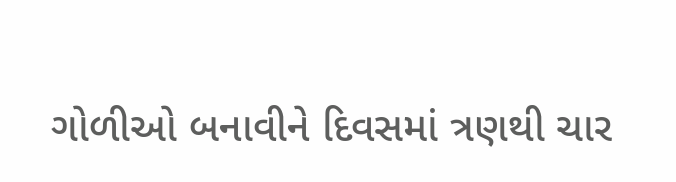ગોળીઓ બનાવીને દિવસમાં ત્રણથી ચાર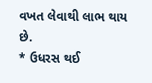વખત લેવાથી લાભ થાય છે.
* ઉધરસ થઈ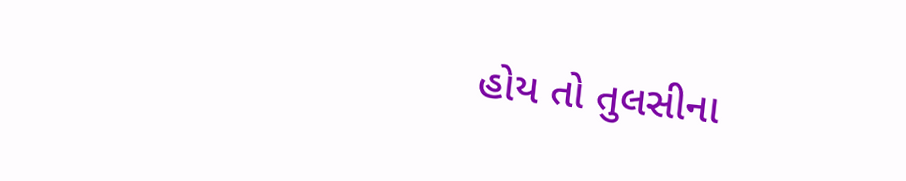હોય તો તુલસીના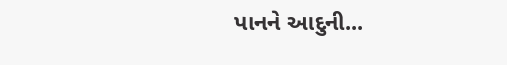પાનને આદુની...